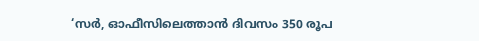‘സർ, ഓഫീസിലെത്താൻ ദിവസം 350 രൂപ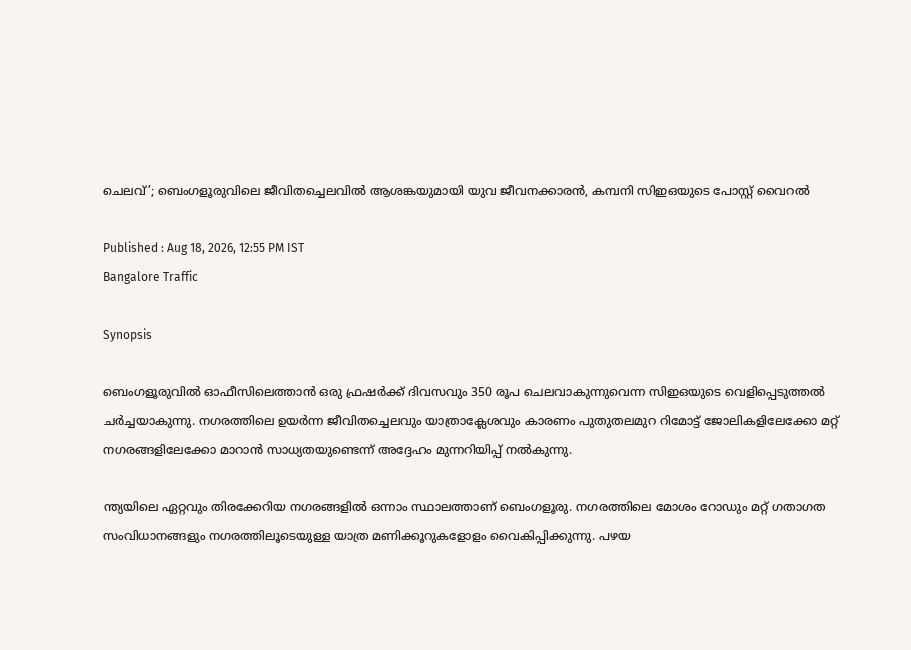ചെലവ്’; ബെംഗളൂരുവിലെ ജീവിതച്ചെലവിൽ ആശങ്കയുമായി യുവ ജീവനക്കാരൻ, കമ്പനി സിഇഒയുടെ പോസ്റ്റ് വൈറൽ

Published : Aug 18, 2026, 12:55 PM IST
Bangalore Traffic

Synopsis

ബെംഗളൂരുവിൽ ഓഫീസിലെത്താൻ ഒരു ഫ്രഷർക്ക് ദിവസവും 350 രൂപ ചെലവാകുന്നുവെന്ന സിഇഒയുടെ വെളിപ്പെടുത്തൽ ചർച്ചയാകുന്നു. നഗരത്തിലെ ഉയർന്ന ജീവിതച്ചെലവും യാത്രാക്ലേശവും കാരണം പുതുതലമുറ റിമോട്ട് ജോലികളിലേക്കോ മറ്റ് നഗരങ്ങളിലേക്കോ മാറാൻ സാധ്യതയുണ്ടെന്ന് അദ്ദേഹം മുന്നറിയിപ്പ് നൽകുന്നു.

ന്ത്യയിലെ ഏറ്റവും തിരക്കേറിയ നഗരങ്ങളിൽ ഒന്നാം സ്ഥാലത്താണ് ബെംഗളൂരു. നഗരത്തിലെ മോശം റോഡും മറ്റ് ഗതാഗത സംവിധാനങ്ങളും നഗരത്തിലൂടെയുള്ള യാത്ര മണിക്കൂറുകളോളം വൈകിപ്പിക്കുന്നു. പഴയ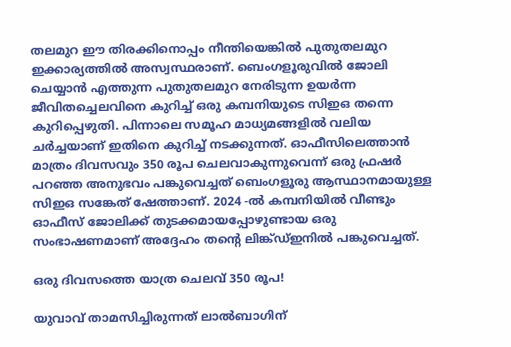തലമുറ ഈ തിരക്കിനൊപ്പം നീന്തിയെങ്കിൽ പുതുതലമുറ ഇക്കാര്യത്തിൽ അസ്വസ്ഥരാണ്. ബെംഗളൂരുവിൽ ജോലി ചെയ്യാൻ എത്തുന്ന പുതുതലമുറ നേരിടുന്ന ഉയർന്ന ജീവിതച്ചെലവിനെ കുറിച്ച് ഒരു കമ്പനിയുടെ സിഇഒ തന്നെ കുറിപ്പെഴുതി. പിന്നാലെ സമൂഹ മാധ്യമങ്ങളിൽ വലിയ ചർച്ചയാണ് ഇതിനെ കുറിച്ച് നടക്കുന്നത്. ഓഫീസിലെത്താൻ മാത്രം ദിവസവും 350 രൂപ ചെലവാകുന്നുവെന്ന് ഒരു ഫ്രഷർ പറഞ്ഞ അനുഭവം പങ്കുവെച്ചത് ബെംഗളൂരു ആസ്ഥാനമായുള്ള സിഇഒ സങ്കേത് ഷേത്താണ്. 2024 -ൽ കമ്പനിയിൽ വീണ്ടും ഓഫീസ് ജോലിക്ക് തുടക്കമായപ്പോഴുണ്ടായ ഒരു സംഭാഷണമാണ് അദ്ദേഹം തന്‍റെ ലിങ്ക്ഡ്ഇനിൽ പങ്കുവെച്ചത്.

ഒരു ദിവസത്തെ യാത്ര ചെലവ് 350 രൂപ!

യുവാവ് താമസിച്ചിരുന്നത് ലാൽബാഗിന്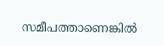സമീപത്താണെങ്കിൽ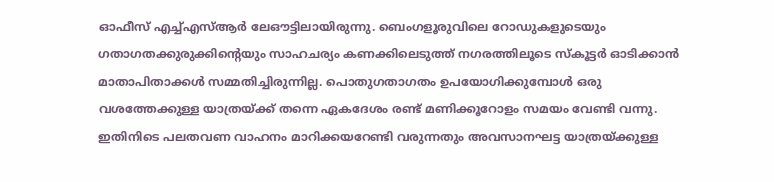ഓഫീസ് എച്ച്എസ്ആർ ലേഔട്ടിലായിരുന്നു. ബെംഗളൂരുവിലെ റോഡുകളുടെയും ഗതാഗതക്കുരുക്കിന്‍റെയും സാഹചര്യം കണക്കിലെടുത്ത് നഗരത്തിലൂടെ സ്കൂട്ടർ ഓടിക്കാൻ മാതാപിതാക്കൾ സമ്മതിച്ചിരുന്നില്ല. പൊതുഗതാഗതം ഉപയോഗിക്കുമ്പോൾ ഒരു വശത്തേക്കുള്ള യാത്രയ്ക്ക് തന്നെ ഏകദേശം രണ്ട് മണിക്കൂറോളം സമയം വേണ്ടി വന്നു. ഇതിനിടെ പലതവണ വാഹനം മാറിക്കയറേണ്ടി വരുന്നതും അവസാനഘട്ട യാത്രയ്ക്കുള്ള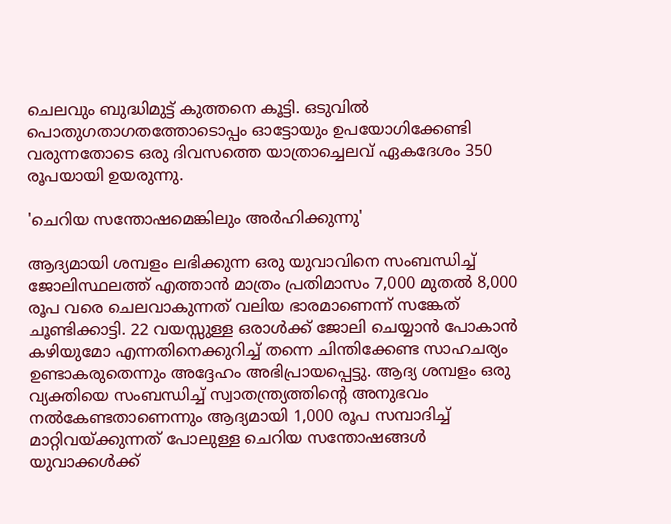ചെലവും ബുദ്ധിമുട്ട് കുത്തനെ കൂട്ടി. ഒടുവിൽ പൊതുഗതാഗതത്തോടൊപ്പം ഓട്ടോയും ഉപയോഗിക്കേണ്ടി വരുന്നതോടെ ഒരു ദിവസത്തെ യാത്രാച്ചെലവ് ഏകദേശം 350 രൂപയായി ഉയരുന്നു.

'ചെറിയ സന്തോഷമെങ്കിലും അ‍ർഹിക്കുന്നു'

ആദ്യമായി ശമ്പളം ലഭിക്കുന്ന ഒരു യുവാവിനെ സംബന്ധിച്ച് ജോലിസ്ഥലത്ത് എത്താൻ മാത്രം പ്രതിമാസം 7,000 മുതൽ 8,000 രൂപ വരെ ചെലവാകുന്നത് വലിയ ഭാരമാണെന്ന് സങ്കേത് ചൂണ്ടിക്കാട്ടി. 22 വയസ്സുള്ള ഒരാൾക്ക് ജോലി ചെയ്യാൻ പോകാൻ കഴിയുമോ എന്നതിനെക്കുറിച്ച് തന്നെ ചിന്തിക്കേണ്ട സാഹചര്യം ഉണ്ടാകരുതെന്നും അദ്ദേഹം അഭിപ്രായപ്പെട്ടു. ആദ്യ ശമ്പളം ഒരു വ്യക്തിയെ സംബന്ധിച്ച് സ്വാതന്ത്ര്യത്തിന്‍റെ അനുഭവം നൽകേണ്ടതാണെന്നും ആദ്യമായി 1,000 രൂപ സമ്പാദിച്ച് മാറ്റിവയ്ക്കുന്നത് പോലുള്ള ചെറിയ സന്തോഷങ്ങൾ യുവാക്കൾക്ക്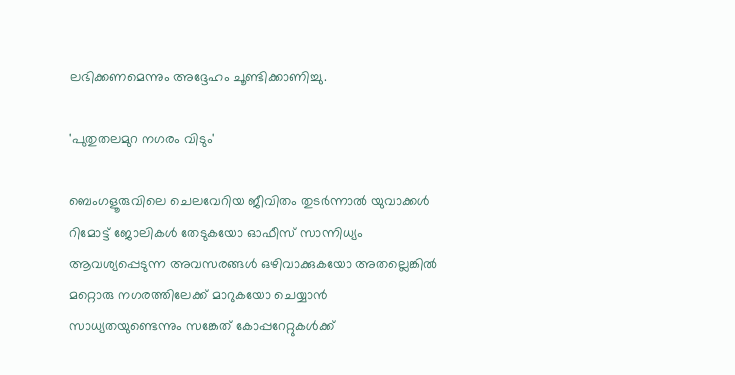ലഭിക്കണമെന്നും അദ്ദേഹം ചൂണ്ടിക്കാണിച്ചു.

'പുതുതലമുറ നഗരം വിടും'

ബെംഗളൂരുവിലെ ചെലവേറിയ ജീവിതം തുടർന്നാൽ യുവാക്കൾ റിമോട്ട് ജോലികൾ തേടുകയോ ഓഫീസ് സാന്നിധ്യം ആവശ്യപ്പെടുന്ന അവസരങ്ങൾ ഒഴിവാക്കുകയോ അതല്ലെങ്കിൽ മറ്റൊരു നഗരത്തിലേക്ക് മാറുകയോ ചെയ്യാൻ സാധ്യതയുണ്ടെന്നും സങ്കേത് കോ‍പ്പറേറ്റുകൾക്ക്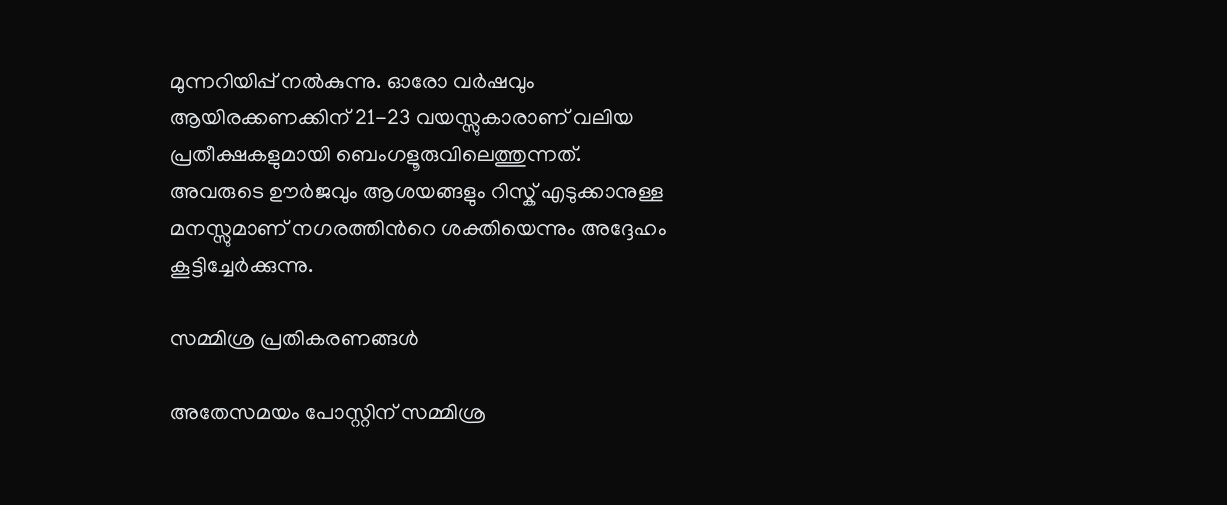മുന്നറിയിപ്പ് നൽകുന്നു. ഓരോ വർഷവും ആയിരക്കണക്കിന് 21-23 വയസ്സുകാരാണ് വലിയ പ്രതീക്ഷകളുമായി ബെംഗളൂരുവിലെത്തുന്നത്. അവരുടെ ഊർജവും ആശയങ്ങളും റിസ്ക് എടുക്കാനുള്ള മനസ്സുമാണ് നഗരത്തിന്‍റെ ശക്തിയെന്നും അദ്ദേഹം കൂട്ടിച്ചേർക്കുന്നു.

സമ്മിശ്ര പ്രതികരണങ്ങൾ

അതേസമയം പോസ്റ്റിന് സമ്മിശ്ര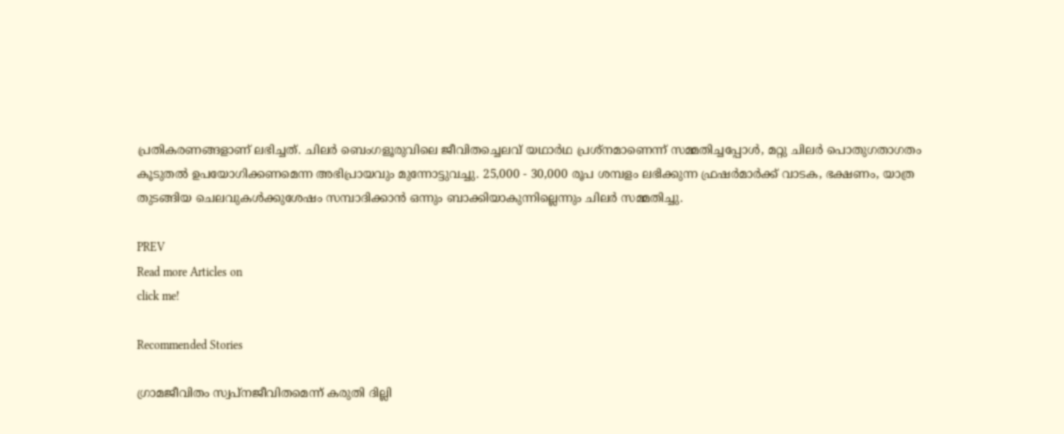പ്രതികരണങ്ങളാണ് ലഭിച്ചത്. ചിലർ ബെംഗളൂരുവിലെ ജീവിതച്ചെലവ് യഥാർഥ പ്രശ്നമാണെന്ന് സമ്മതിച്ചപ്പോൾ, മറ്റു ചിലർ പൊതുഗതാഗതം കൂടുതൽ ഉപയോഗിക്കണമെന്ന അഭിപ്രായവും മുന്നോട്ടുവച്ചു. 25,000 - 30,000 രൂപ ശമ്പളം ലഭിക്കുന്ന ഫ്രഷർമാർക്ക് വാടക, ഭക്ഷണം, യാത്ര തുടങ്ങിയ ചെലവുകൾക്കുശേഷം സമ്പാദിക്കാൻ ഒന്നും ബാക്കിയാകുന്നില്ലെന്നും ചിലർ സമ്മതിച്ചു.

PREV
Read more Articles on
click me!

Recommended Stories

ഗ്രാമജീവിതം സ്വപ്നജീവിതമെന്ന് കരുതി ദില്ലി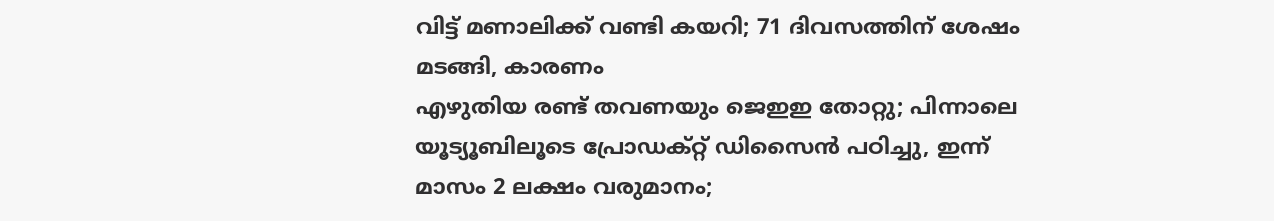വിട്ട് മണാലിക്ക് വണ്ടി കയറി; 71 ദിവസത്തിന് ശേഷം മടങ്ങി, കാരണം
എഴുതിയ രണ്ട് തവണയും ജെഇഇ തോറ്റു; പിന്നാലെ യൂട്യൂബിലൂടെ പ്രോഡക്റ്റ് ഡിസൈൻ പഠിച്ചു, ഇന്ന് മാസം 2 ലക്ഷം വരുമാനം;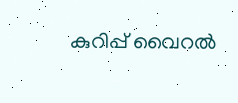കുറിപ്പ് വൈറൽ